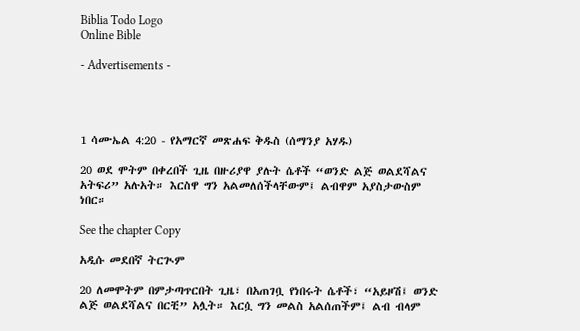Biblia Todo Logo
Online Bible

- Advertisements -




1 ሳሙኤል 4:20 - የአማርኛ መጽሐፍ ቅዱስ (ሰማንያ አሃዱ)

20 ወደ ሞትም በቀረበች ጊዜ በዙሪያዋ ያሉት ሴቶች “ወንድ ልጅ ወልደሻልና አትፍሪ” አሉአት። እርስዋ ግን አልመለሰችላቸውም፤ ልብዋም አያስታውስም ነበር።

See the chapter Copy

አዲሱ መደበኛ ትርጒም

20 ለመሞትም በምታጣጥርበት ጊዜ፣ በአጠገቧ የነበሩት ሴቶች፣ “አይዞሽ፤ ወንድ ልጅ ወልደሻልና በርቺ” አሏት። እርሷ ግን መልስ አልሰጠችም፤ ልብ ብላም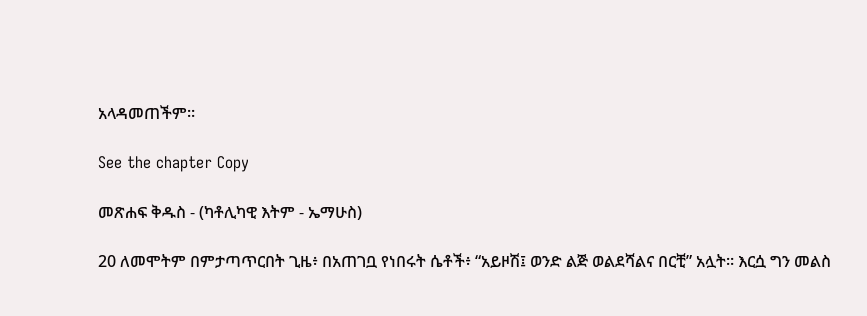አላዳመጠችም።

See the chapter Copy

መጽሐፍ ቅዱስ - (ካቶሊካዊ እትም - ኤማሁስ)

20 ለመሞትም በምታጣጥርበት ጊዜ፥ በአጠገቧ የነበሩት ሴቶች፥ “አይዞሽ፤ ወንድ ልጅ ወልደሻልና በርቺ” አሏት። እርሷ ግን መልስ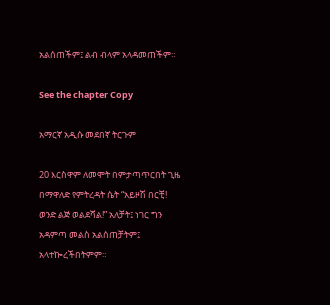አልሰጠችም፤ ልብ ብላም አላዳመጠችም።

See the chapter Copy

አማርኛ አዲሱ መደበኛ ትርጉም

20 እርስዋም ለመሞት በምታጣጥርበት ጊዜ በማዋለድ የምትረዳት ሴት “አይዞሽ በርቺ! ወንድ ልጅ ወልደሻል!” አለቻት፤ ነገር ግን አዳምጣ መልስ አልሰጠቻትም፤ አላተኰረችበትምም።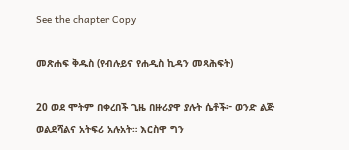See the chapter Copy

መጽሐፍ ቅዱስ (የብሉይና የሐዲስ ኪዳን መጻሕፍት)

20 ወደ ሞትም በቀረበች ጊዜ በዙሪያዋ ያሉት ሴቶች፦ ወንድ ልጅ ወልደሻልና አትፍሪ አሉአት። እርስዋ ግን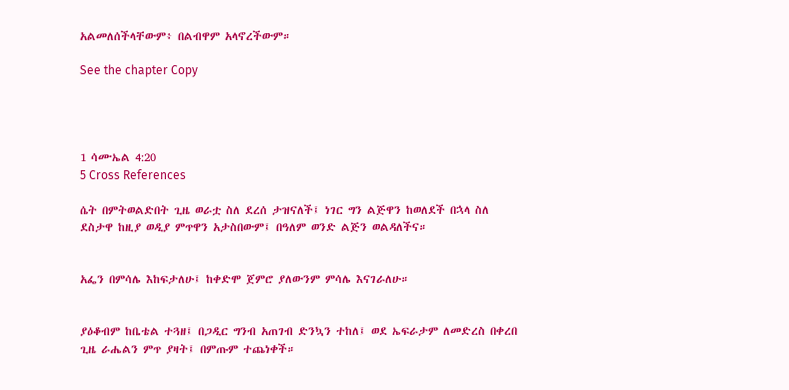አልመለሰችላቸውም፥ በልብዋም አላኖረችውም።

See the chapter Copy




1 ሳሙኤል 4:20
5 Cross References

ሴት በምትወልድበት ጊዜ ወራቷ ስለ ደረሰ ታዝናለች፤ ነገር ግን ልጅዋን ከወለደች በኋላ ስለ ደስታዋ ከዚያ ወዲያ ምጥዋን አታስበውም፤ በዓለም ወንድ ልጅን ወልዳለችና።


አፌን በምሳሌ እከፍታለሁ፤ ከቀድሞ ጀምሮ ያለውንም ምሳሌ እናገራለሁ።


ያዕቆብም ከቤቴል ተጓዘ፤ በጋዲር ግንብ አጠገብ ድንኳን ተከለ፤ ወደ ኤፍራታም ለመድረስ በቀረበ ጊዜ ራሔልን ምጥ ያዛት፤ በምጡም ተጨነቀች።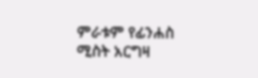ምራቱም የፊንሐስ ሚስት አርግዛ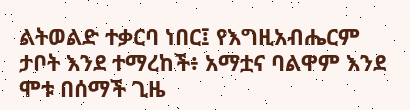ልትወልድ ተቃርባ ነበር፤ የእግዚአብሔርም ታቦት እንደ ተማረከች፥ አማቷና ባልዋም እንደ ሞቱ በሰማች ጊዜ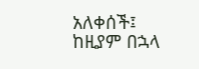አለቀሰች፤ ከዚያም በኋላ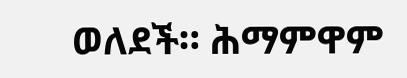ወለደች። ሕማምዋም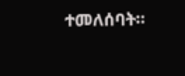ተመለሰባት።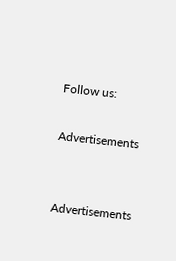Follow us:

Advertisements


Advertisements